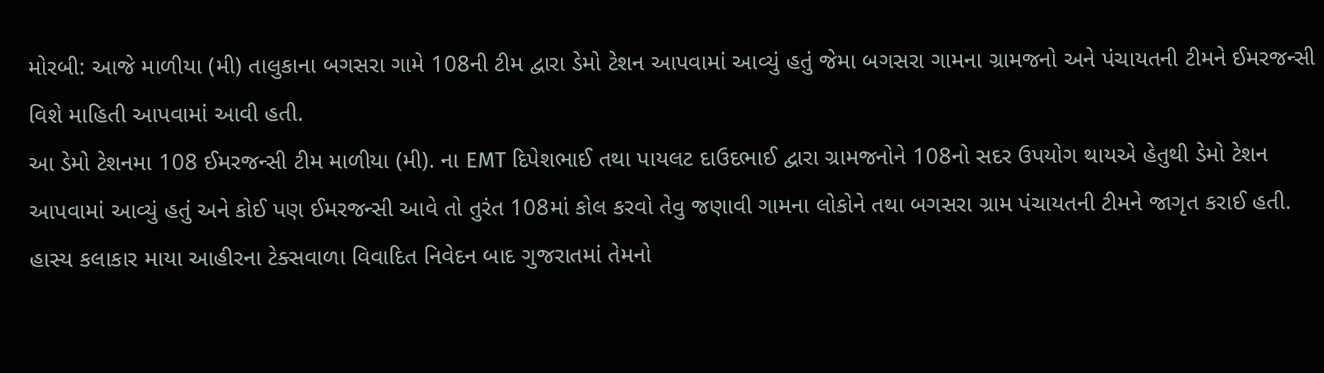મોરબી: આજે માળીયા (મી) તાલુકાના બગસરા ગામે 108ની ટીમ દ્વારા ડેમો ટેશન આપવામાં આવ્યું હતું જેમા બગસરા ગામના ગ્રામજનો અને પંચાયતની ટીમને ઈમરજન્સી વિશે માહિતી આપવામાં આવી હતી.
આ ડેમો ટેશનમા 108 ઈમરજન્સી ટીમ માળીયા (મી). ના EMT દિપેશભાઈ તથા પાયલટ દાઉદભાઈ દ્વારા ગ્રામજનોને 108નો સદર ઉપયોગ થાયએ હેતુથી ડેમો ટેશન આપવામાં આવ્યું હતું અને કોઈ પણ ઈમરજન્સી આવે તો તુરંત 108માં કોલ કરવો તેવુ જણાવી ગામના લોકોને તથા બગસરા ગ્રામ પંચાયતની ટીમને જાગૃત કરાઈ હતી.
હાસ્ય કલાકાર માયા આહીરના ટેક્સવાળા વિવાદિત નિવેદન બાદ ગુજરાતમાં તેમનો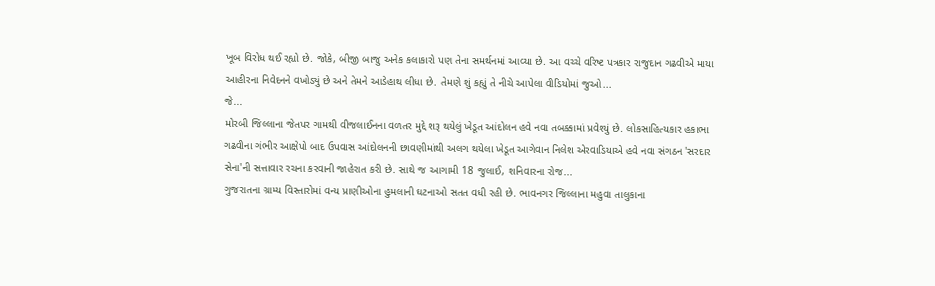ખૂબ વિરોધ થઈ રહ્યો છે. જોકે, બીજી બાજુ અનેક કલાકારો પણ તેના સમર્થનમાં આવ્યા છે. આ વચ્ચે વરિષ્ટ પત્રકાર રાજુદાન ગઢવીએ માયા આહીરના નિવેદનને વખોડ્યું છે અને તેમને આડેહાથ લીધા છે. તેમણે શું કહ્યું તે નીચે આપેલા વીડિયોમાં જુઓ...
જે...
મોરબી જિલ્લાના જેતપર ગામથી વીજલાઈનના વળતર મુદ્દે શરૂ થયેલું ખેડૂત આંદોલન હવે નવા તબક્કામાં પ્રવેશ્યું છે. લોકસાહિત્યકાર હકાભા ગઢવીના ગંભીર આક્ષેપો બાદ ઉપવાસ આંદોલનની છાવણીમાંથી અલગ થયેલા ખેડૂત આગેવાન નિલેશ એરવાડિયાએ હવે નવા સંગઠન 'સરદાર સેના'ની સત્તાવાર રચના કરવાની જાહેરાત કરી છે. સાથે જ આગામી 18 જુલાઈ, શનિવારના રોજ...
ગુજરાતના ગ્રામ્ય વિસ્તારોમાં વન્ય પ્રાણીઓના હુમલાની ઘટનાઓ સતત વધી રહી છે. ભાવનગર જિલ્લાના મહુવા તાલુકાના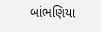બાંભણિયા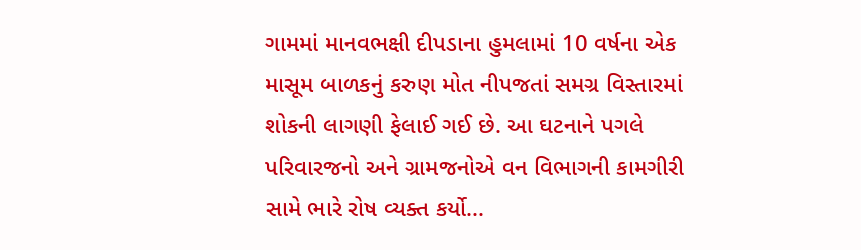ગામમાં માનવભક્ષી દીપડાના હુમલામાં 10 વર્ષના એક માસૂમ બાળકનું કરુણ મોત નીપજતાં સમગ્ર વિસ્તારમાં શોકની લાગણી ફેલાઈ ગઈ છે. આ ઘટનાને પગલે પરિવારજનો અને ગ્રામજનોએ વન વિભાગની કામગીરી સામે ભારે રોષ વ્યક્ત કર્યો...